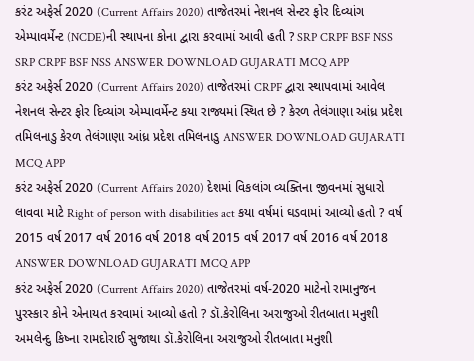કરંટ અફેર્સ 2020 (Current Affairs 2020) તાજેતરમાં નેશનલ સેન્ટર ફોર દિવ્યાંગ એમ્પાવર્મેન્ટ (NCDE)ની સ્થાપના કોના દ્વારા કરવામાં આવી હતી ? SRP CRPF BSF NSS SRP CRPF BSF NSS ANSWER DOWNLOAD GUJARATI MCQ APP
કરંટ અફેર્સ 2020 (Current Affairs 2020) તાજેતરમાં CRPF દ્વારા સ્થાપવામાં આવેલ નેશનલ સેન્ટર ફોર દિવ્યાંગ એમ્પાવર્મેન્ટ કયા રાજ્યમાં સ્થિત છે ? કેરળ તેલંગાણા આંધ્ર પ્રદેશ તમિલનાડુ કેરળ તેલંગાણા આંધ્ર પ્રદેશ તમિલનાડુ ANSWER DOWNLOAD GUJARATI MCQ APP
કરંટ અફેર્સ 2020 (Current Affairs 2020) દેશમાં વિકલાંગ વ્યક્તિના જીવનમાં સુધારો લાવવા માટે Right of person with disabilities act કયા વર્ષમાં ઘડવામાં આવ્યો હતો ? વર્ષ 2015 વર્ષ 2017 વર્ષ 2016 વર્ષ 2018 વર્ષ 2015 વર્ષ 2017 વર્ષ 2016 વર્ષ 2018 ANSWER DOWNLOAD GUJARATI MCQ APP
કરંટ અફેર્સ 2020 (Current Affairs 2020) તાજેતરમાં વર્ષ-2020 માટેનો રામાનુજન પુરસ્કાર કોને એનાયત કરવામાં આવ્યો હતો ? ડૉ.કેરોલિના અરાજુઓ રીતબાતા મનુશી અમલેન્દુ કિષ્ના રામદોરાઈ સુજાથા ડૉ.કેરોલિના અરાજુઓ રીતબાતા મનુશી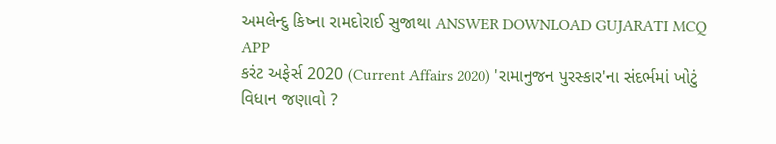અમલેન્દુ કિષ્ના રામદોરાઈ સુજાથા ANSWER DOWNLOAD GUJARATI MCQ APP
કરંટ અફેર્સ 2020 (Current Affairs 2020) 'રામાનુજન પુરસ્કાર'ના સંદર્ભમાં ખોટું વિધાન જણાવો ?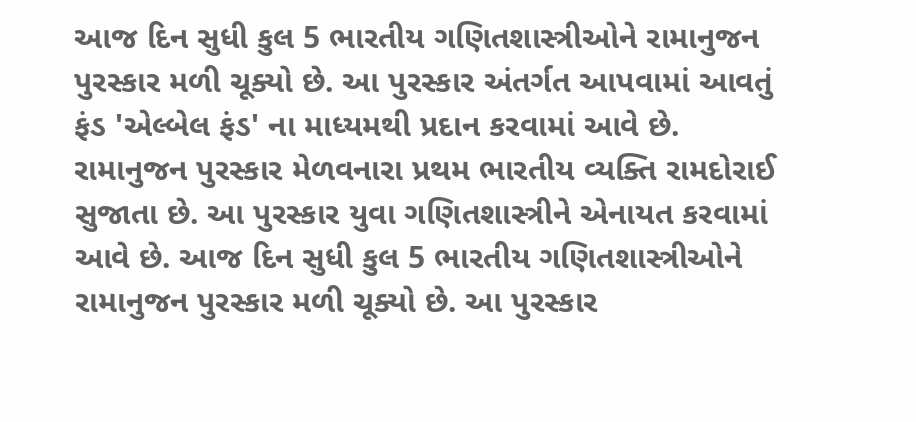આજ દિન સુધી કુલ 5 ભારતીય ગણિતશાસ્ત્રીઓને રામાનુજન પુરસ્કાર મળી ચૂક્યો છે. આ પુરસ્કાર અંતર્ગત આપવામાં આવતું ફંડ 'એલ્બેલ ફંડ' ના માધ્યમથી પ્રદાન કરવામાં આવે છે. રામાનુજન પુરસ્કાર મેળવનારા પ્રથમ ભારતીય વ્યક્તિ રામદોરાઈ સુજાતા છે. આ પુરસ્કાર યુવા ગણિતશાસ્ત્રીને એનાયત કરવામાં આવે છે. આજ દિન સુધી કુલ 5 ભારતીય ગણિતશાસ્ત્રીઓને રામાનુજન પુરસ્કાર મળી ચૂક્યો છે. આ પુરસ્કાર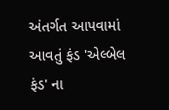અંતર્ગત આપવામાં આવતું ફંડ 'એલ્બેલ ફંડ' ના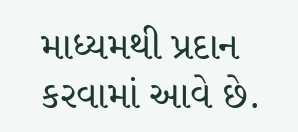માધ્યમથી પ્રદાન કરવામાં આવે છે.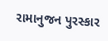રામાનુજન પુરસ્કાર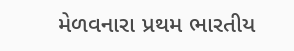મેળવનારા પ્રથમ ભારતીય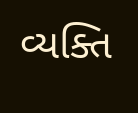વ્યક્તિ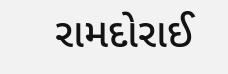રામદોરાઈ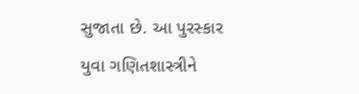સુજાતા છે. આ પુરસ્કાર યુવા ગણિતશાસ્ત્રીને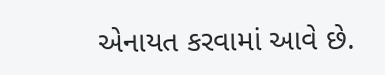એનાયત કરવામાં આવે છે.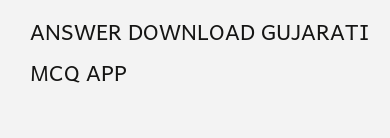ANSWER DOWNLOAD GUJARATI MCQ APP